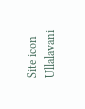Site icon Ullalavani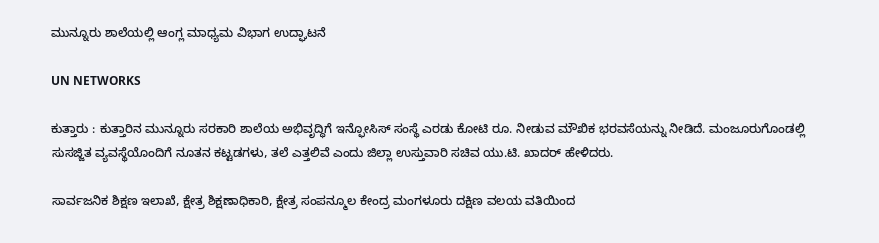ಮುನ್ನೂರು ಶಾಲೆಯಲ್ಲಿ ಆಂಗ್ಲ ಮಾಧ್ಯಮ ವಿಭಾಗ ಉದ್ಘಾಟನೆ

UN NETWORKS

ಕುತ್ತಾರು : ಕುತ್ತಾರಿನ ಮುನ್ನೂರು ಸರಕಾರಿ ಶಾಲೆಯ ಅಭಿವೃದ್ಧಿಗೆ ಇನ್ಫೋಸಿಸ್ ಸಂಸ್ಥೆ ಎರಡು ಕೋಟಿ ರೂ. ನೀಡುವ ಮೌಖಿಕ ಭರವಸೆಯನ್ನು ನೀಡಿದೆ. ಮಂಜೂರುಗೊಂಡಲ್ಲಿ ಸುಸಜ್ಜಿತ ವ್ಯವಸ್ಥೆಯೊಂದಿಗೆ ನೂತನ ಕಟ್ಟಡಗಳು, ತಲೆ ಎತ್ತಲಿವೆ ಎಂದು ಜಿಲ್ಲಾ ಉಸ್ತುವಾರಿ ಸಚಿವ ಯು.ಟಿ. ಖಾದರ್ ಹೇಳಿದರು.

ಸಾರ್ವಜನಿಕ ಶಿಕ್ಷಣ ಇಲಾಖೆ, ಕ್ಷೇತ್ರ ಶಿಕ್ಷಣಾಧಿಕಾರಿ, ಕ್ಷೇತ್ರ ಸಂಪನ್ಮೂಲ ಕೇಂದ್ರ ಮಂಗಳೂರು ದಕ್ಷಿಣ ವಲಯ ವತಿಯಿಂದ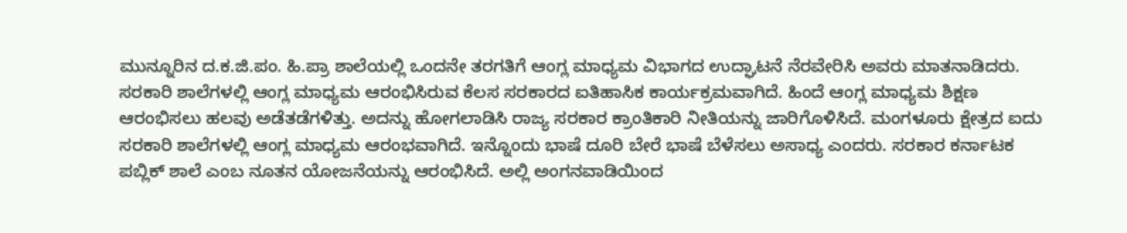ಮುನ್ನೂರಿನ ದ.ಕ.ಜಿ.ಪಂ. ಹಿ.ಪ್ರಾ ಶಾಲೆಯಲ್ಲಿ ಒಂದನೇ ತರಗತಿಗೆ ಆಂಗ್ಲ ಮಾಧ್ಯಮ ವಿಭಾಗದ ಉದ್ಘಾಟನೆ ನೆರವೇರಿಸಿ ಅವರು ಮಾತನಾಡಿದರು. ಸರಕಾರಿ ಶಾಲೆಗಳಲ್ಲಿ ಆಂಗ್ಲ ಮಾಧ್ಯಮ ಆರಂಭಿಸಿರುವ ಕೆಲಸ ಸರಕಾರದ ಐತಿಹಾಸಿಕ ಕಾರ್ಯಕ್ರಮವಾಗಿದೆ. ಹಿಂದೆ ಆಂಗ್ಲ ಮಾಧ್ಯಮ ಶಿಕ್ಷಣ ಆರಂಭಿಸಲು ಹಲವು ಅಡೆತಡೆಗಳಿತ್ತು. ಅದನ್ನು ಹೋಗಲಾಡಿಸಿ ರಾಜ್ಯ ಸರಕಾರ ಕ್ರಾಂತಿಕಾರಿ ನೀತಿಯನ್ನು ಜಾರಿಗೊಳಿಸಿದೆ. ಮಂಗಳೂರು ಕ್ಷೇತ್ರದ ಐದು ಸರಕಾರಿ ಶಾಲೆಗಳಲ್ಲಿ ಆಂಗ್ಲ ಮಾಧ್ಯಮ ಆರಂಭವಾಗಿದೆ. ಇನ್ನೊಂದು ಭಾಷೆ ದೂರಿ ಬೇರೆ ಭಾಷೆ ಬೆಳೆಸಲು ಅಸಾಧ್ಯ ಎಂದರು. ಸರಕಾರ ಕರ್ನಾಟಕ ಪಬ್ಲಿಕ್ ಶಾಲೆ ಎಂಬ ನೂತನ ಯೋಜನೆಯನ್ನು ಆರಂಭಿಸಿದೆ. ಅಲ್ಲಿ ಅಂಗನವಾಡಿಯಿಂದ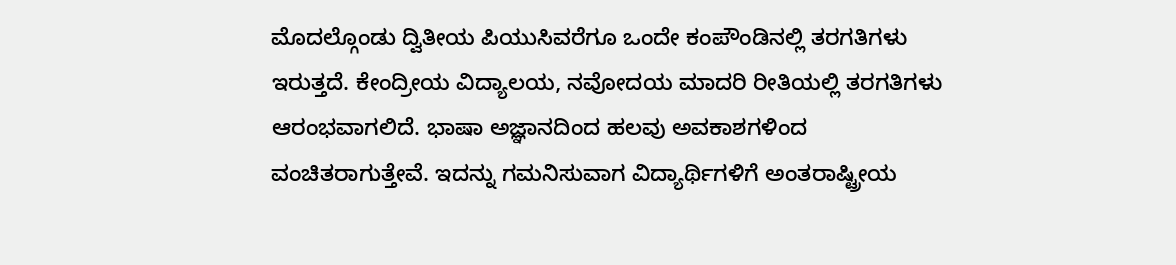ಮೊದಲ್ಗೊಂಡು ದ್ವಿತೀಯ ಪಿಯುಸಿವರೆಗೂ ಒಂದೇ ಕಂಪೌಂಡಿನಲ್ಲಿ ತರಗತಿಗಳು ಇರುತ್ತದೆ. ಕೇಂದ್ರೀಯ ವಿದ್ಯಾಲಯ, ನವೋದಯ ಮಾದರಿ ರೀತಿಯಲ್ಲಿ ತರಗತಿಗಳು ಆರಂಭವಾಗಲಿದೆ. ಭಾಷಾ ಅಜ್ಞಾನದಿಂದ ಹಲವು ಅವಕಾಶಗಳಿಂದ ವಂಚಿತರಾಗುತ್ತೇವೆ. ಇದನ್ನು ಗಮನಿಸುವಾಗ ವಿದ್ಯಾರ್ಥಿಗಳಿಗೆ ಅಂತರಾಷ್ಟ್ರೀಯ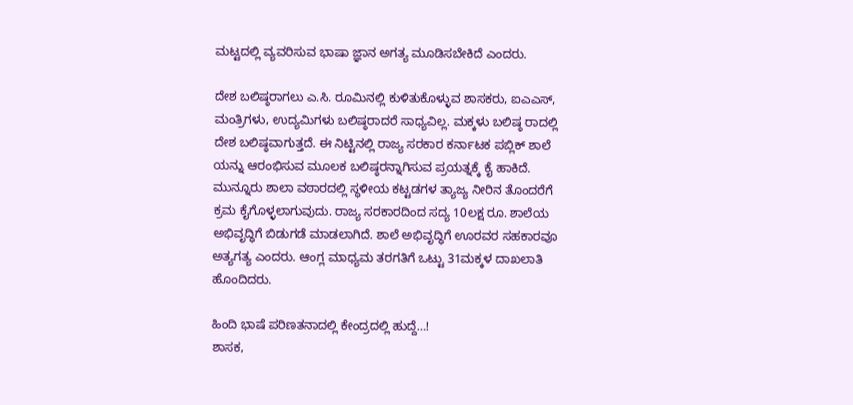ಮಟ್ಟದಲ್ಲಿ ವ್ಯವರಿಸುವ ಭಾಷಾ ಜ್ಞಾನ ಅಗತ್ಯ ಮೂಡಿಸಬೇಕಿದೆ ಎಂದರು.

ದೇಶ ಬಲಿಷ್ಠರಾಗಲು ಎ.ಸಿ. ರೂಮಿನಲ್ಲಿ ಕುಳಿತುಕೊಳ್ಳುವ ಶಾಸಕರು, ಐಎಎಸ್, ಮಂತ್ರಿಗಳು, ಉದ್ಯಮಿಗಳು ಬಲಿಷ್ಠರಾದರೆ ಸಾಧ್ಯವಿಲ್ಲ. ಮಕ್ಕಳು ಬಲಿಷ್ಠ ರಾದಲ್ಲಿ ದೇಶ ಬಲಿಷ್ಠವಾಗುತ್ತದೆ. ಈ ನಿಟ್ಟಿನಲ್ಲಿ ರಾಜ್ಯ ಸರಕಾರ ಕರ್ನಾಟಕ ಪಬ್ಲಿಕ್ ಶಾಲೆ ಯನ್ನು ಆರಂಭಿಸುವ ಮೂಲಕ ಬಲಿಷ್ಠರನ್ನಾಗಿಸುವ ಪ್ರಯತ್ನಕ್ಕೆ ಕೈ ಹಾಕಿದೆ. ಮುನ್ನೂರು ಶಾಲಾ ವಠಾರದಲ್ಲಿ ಸ್ಥಳೀಯ ಕಟ್ಟಡಗಳ ತ್ಯಾಜ್ಯ ನೀರಿನ ತೊಂದರೆಗೆ ಕ್ರಮ ಕೈಗೊಳ್ಳಲಾಗುವುದು. ರಾಜ್ಯ ಸರಕಾರದಿಂದ ಸದ್ಯ 10ಲಕ್ಷ ರೂ. ಶಾಲೆಯ ಅಭಿವೃದ್ಧಿಗೆ ಬಿಡುಗಡೆ ಮಾಡಲಾಗಿದೆ. ಶಾಲೆ ಅಭಿವೃದ್ಧಿಗೆ ಊರವರ ಸಹಕಾರವೂ ಅತ್ಯಗತ್ಯ ಎಂದರು. ಆಂಗ್ಲ ಮಾಧ್ಯಮ ತರಗತಿಗೆ ಒಟ್ಟು 31ಮಕ್ಕಳ ದಾಖಲಾತಿ ಹೊಂದಿದರು.

ಹಿಂದಿ ಭಾಷೆ ಪರಿಣತನಾದಲ್ಲಿ ಕೇಂದ್ರದಲ್ಲಿ ಹುದ್ದೆ…!
ಶಾಸಕ,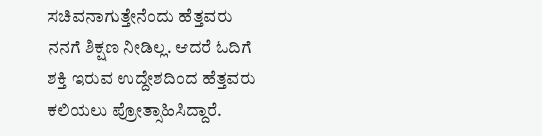ಸಚಿವನಾಗುತ್ತೇನೆಂದು ಹೆತ್ತವರು ನನಗೆ ಶಿಕ್ಷಣ ನೀಡಿಲ್ಲ. ಆದರೆ ಓದಿಗೆ ಶಕ್ತಿ ಇರುವ ಉದ್ದೇಶದಿಂದ ಹೆತ್ತವರು ಕಲಿಯಲು ಪ್ರೋತ್ಸಾಹಿಸಿದ್ದಾರೆ.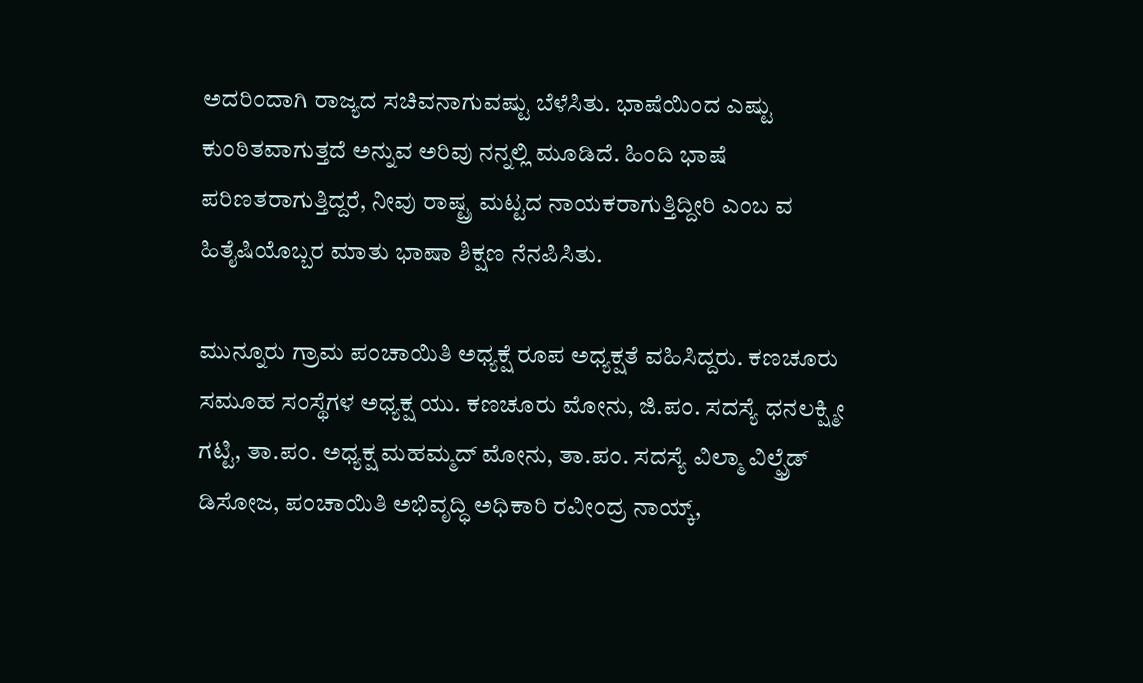ಅದರಿಂದಾಗಿ ರಾಜ್ಯದ ಸಚಿವನಾಗುವಷ್ಟು ಬೆಳೆಸಿತು. ಭಾಷೆಯಿಂದ ಎಷ್ಟು ಕುಂಠಿತವಾಗುತ್ತದೆ ಅನ್ನುವ ಅರಿವು ನನ್ನಲ್ಲಿ ಮೂಡಿದೆ. ಹಿಂದಿ ಭಾಷೆ ಪರಿಣತರಾಗುತ್ತಿದ್ದರೆ, ನೀವು ರಾಷ್ಟ್ರ ಮಟ್ಟದ ನಾಯಕರಾಗುತ್ತಿದ್ದೀರಿ ಎಂಬ ವ ಹಿತೈಷಿಯೊಬ್ಬರ ಮಾತು ಭಾಷಾ ಶಿಕ್ಷಣ ನೆನಪಿಸಿತು.

ಮುನ್ನೂರು ಗ್ರಾಮ ಪಂಚಾಯಿತಿ ಅಧ್ಯಕ್ಷೆ ರೂಪ ಅಧ್ಯಕ್ಷತೆ ವಹಿಸಿದ್ದರು. ಕಣಚೂರು ಸಮೂಹ ಸಂಸ್ಥೆಗಳ ಅಧ್ಯಕ್ಷ ಯು. ಕಣಚೂರು ಮೋನು, ಜಿ.ಪಂ. ಸದಸ್ಯೆ ಧನಲಕ್ಷ್ಮೀ ಗಟ್ಟಿ, ತಾ.ಪಂ. ಅಧ್ಯಕ್ಷ ಮಹಮ್ಮದ್ ಮೋನು, ತಾ.ಪಂ. ಸದಸ್ಯೆ ವಿಲ್ಮಾ ವಿಲ್ಫ್ರೆಡ್ ಡಿಸೋಜ, ಪಂಚಾಯಿತಿ ಅಭಿವೃದ್ಧಿ ಅಧಿಕಾರಿ ರವೀಂದ್ರ ನಾಯ್ಕ್,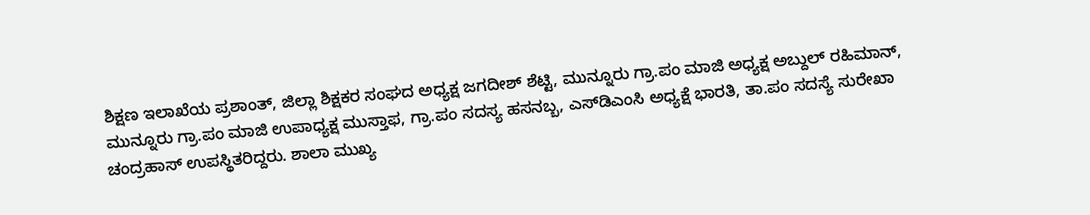ಶಿಕ್ಷಣ ಇಲಾಖೆಯ ಪ್ರಶಾಂತ್, ಜಿಲ್ಲಾ ಶಿಕ್ಷಕರ ಸಂಘದ ಅಧ್ಯಕ್ಷ ಜಗದೀಶ್ ಶೆಟ್ಟಿ, ಮುನ್ನೂರು ಗ್ರಾ.ಪಂ ಮಾಜಿ ಅಧ್ಯಕ್ಷ ಅಬ್ದುಲ್ ರಹಿಮಾನ್, ಮುನ್ನೂರು ಗ್ರಾ.ಪಂ ಮಾಜಿ ಉಪಾಧ್ಯಕ್ಷ ಮುಸ್ತಾಫ, ಗ್ರಾ.ಪಂ ಸದಸ್ಯ ಹಸನಬ್ಬ, ಎಸ್‍ಡಿಎಂಸಿ ಅಧ್ಯಕ್ಷೆ ಭಾರತಿ, ತಾ.ಪಂ ಸದಸ್ಯೆ ಸುರೇಖಾ ಚಂದ್ರಹಾಸ್ ಉಪಸ್ಥಿತರಿದ್ದರು. ಶಾಲಾ ಮುಖ್ಯ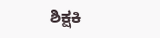ಶಿಕ್ಷಕಿ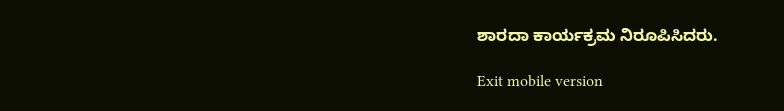ಶಾರದಾ ಕಾರ್ಯಕ್ರಮ ನಿರೂಪಿಸಿದರು.

Exit mobile version